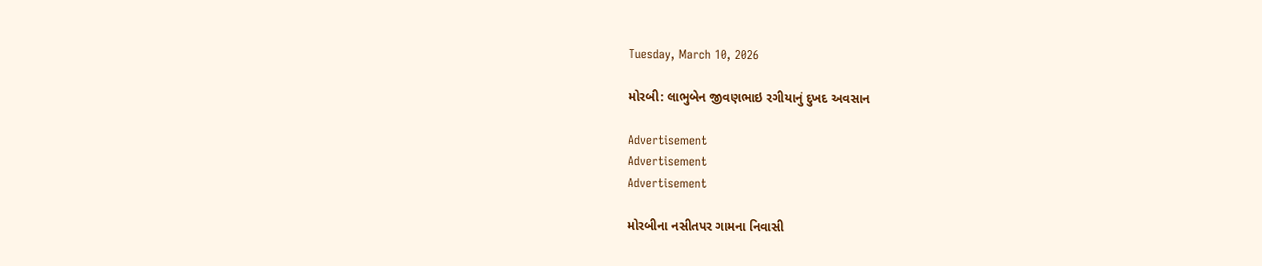Tuesday, March 10, 2026

મોરબી: લાભુબેન જીવણભાઇ રગીયાનું દુખદ અવસાન

Advertisement
Advertisement
Advertisement

મોરબીના નસીતપર ગામના નિવાસી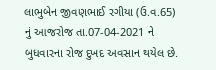લાભુબેન જીવણભાઈ રગીયા (ઉ.વ.65) નું આજરોજ તા.07-04-2021 ને બુધવારના રોજ દુખદ અવસાન થયેલ છે.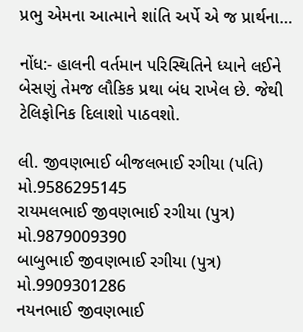પ્રભુ એમના આત્માને શાંતિ અર્પે એ જ પ્રાર્થના…

નોંધ:- હાલની વર્તમાન પરિસ્થિતિને ધ્યાને લઈને બેસણું તેમજ લૌકિક પ્રથા બંધ રાખેલ છે. જેથી ટેલિફોનિક દિલાશો પાઠવશો.

લી. જીવણભાઈ બીજલભાઈ રગીયા (પતિ) મો.9586295145
રાયમલભાઈ જીવણભાઈ રગીયા (પુત્ર) મો.9879009390
બાબુભાઈ જીવણભાઈ રગીયા (પુત્ર) મો.9909301286
નયનભાઈ જીવણભાઈ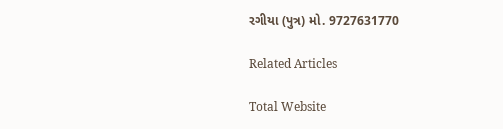રગીયા (પુત્ર) મો. 9727631770

Related Articles

Total Website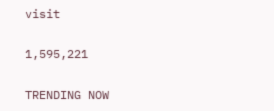visit

1,595,221

TRENDING NOW